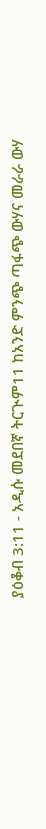ያዕቆብ 3:11 - አዲሱ መደበኛ ትርጒም11 ከአንድ ምንጭ ጣፋጭ ውሃና መራራ ውሃ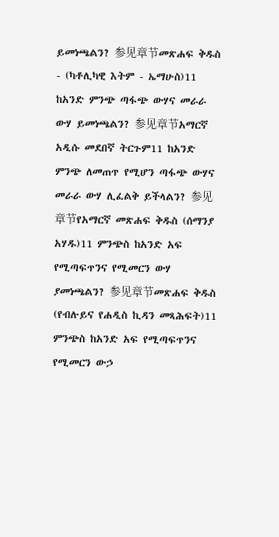ይመነጫልን? 参见章节መጽሐፍ ቅዱስ - (ካቶሊካዊ እትም - ኤማሁስ)11 ከአንድ ምንጭ ጣፋጭ ውሃና መራራ ውሃ ይመነጫልን? 参见章节አማርኛ አዲሱ መደበኛ ትርጉም11 ከአንድ ምንጭ ለመጠጥ የሚሆን ጣፋጭ ውሃና መራራ ውሃ ሊፈልቅ ይችላልን? 参见章节የአማርኛ መጽሐፍ ቅዱስ (ሰማንያ አሃዱ)11 ምንጭስ ከአንድ አፍ የሚጣፍጥንና የሚመርን ውሃ ያመነጫልን? 参见章节መጽሐፍ ቅዱስ (የብሉይና የሐዲስ ኪዳን መጻሕፍት)11 ምንጭስ ከአንድ አፍ የሚጣፍጥንና የሚመርን ውኃ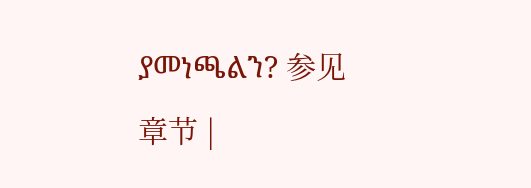ያመነጫልን? 参见章节 |